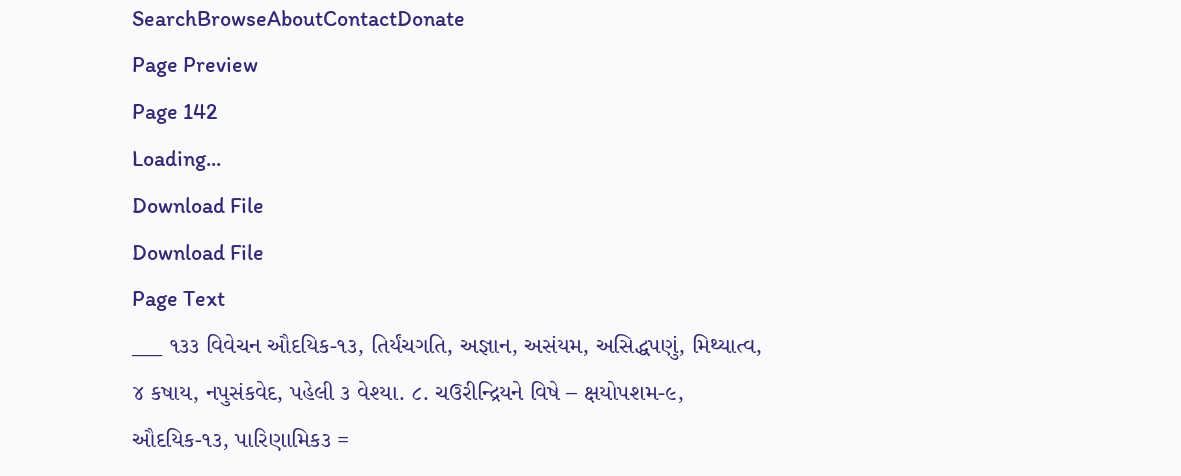SearchBrowseAboutContactDonate
Page Preview
Page 142
Loading...
Download File
Download File
Page Text
___ ૧૩૩ વિવેચન ઔદયિક-૧૩, તિર્યંચગતિ, અજ્ઞાન, અસંયમ, અસિદ્ધપણું, મિથ્યાત્વ, ૪ કષાય, નપુસંકવેદ, પહેલી ૩ વેશ્યા. ૮. ચઉરીન્દ્રિયને વિષે – ક્ષયોપશમ-૯, ઔદયિક-૧૩, પારિણામિક૩ =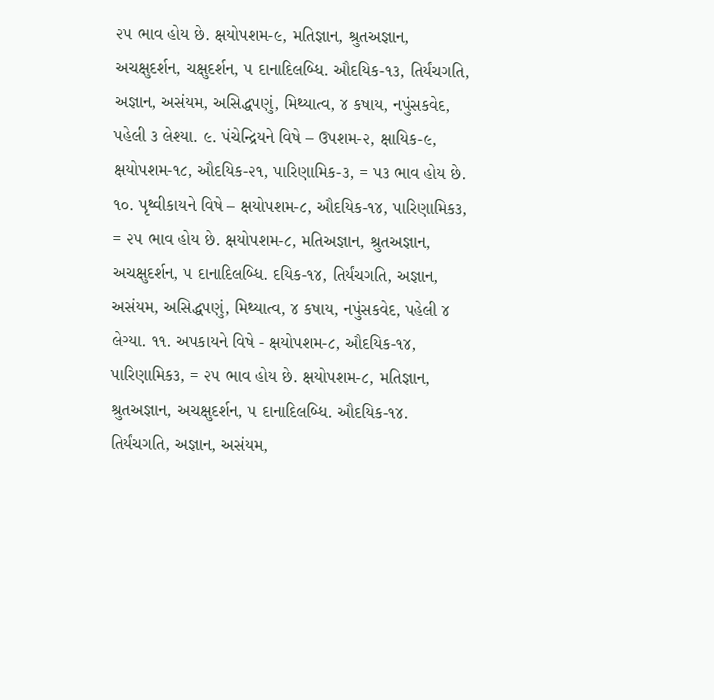૨૫ ભાવ હોય છે. ક્ષયોપશમ-૯, મતિજ્ઞાન, શ્રુતઅજ્ઞાન, અચક્ષુદર્શન, ચક્ષુદર્શન, ૫ દાનાદિલબ્ધિ. ઔદયિક-૧૩, તિર્યંચગતિ, અજ્ઞાન, અસંયમ, અસિદ્ધપણું, મિથ્યાત્વ, ૪ કષાય, નપુંસકવેદ, પહેલી ૩ લેશ્યા. ૯. પંચેન્દ્રિયને વિષે – ઉપશમ-૨, ક્ષાયિક-૯, ક્ષયોપશમ-૧૮, ઔદયિક-૨૧, પારિણામિક-૩, = પ૩ ભાવ હોય છે. ૧૦. પૃથ્વીકાયને વિષે – ક્ષયોપશમ-૮, ઔદયિક-૧૪, પારિણામિક૩, = ૨૫ ભાવ હોય છે. ક્ષયોપશમ-૮, મતિઅજ્ઞાન, શ્રુતઅજ્ઞાન, અચક્ષુદર્શન, ૫ દાનાદિલબ્ધિ. દયિક-૧૪, તિર્યંચગતિ, અજ્ઞાન, અસંયમ, અસિદ્ધપણું, મિથ્યાત્વ, ૪ કષાય, નપુંસકવેદ, પહેલી ૪ લેગ્યા. ૧૧. અપકાયને વિષે - ક્ષયોપશમ-૮, ઔદયિક-૧૪, પારિણામિક૩, = ૨૫ ભાવ હોય છે. ક્ષયોપશમ-૮, મતિજ્ઞાન, શ્રુતઅજ્ઞાન, અચક્ષુદર્શન, ૫ દાનાદિલબ્ધિ. ઔદયિક-૧૪. તિર્યંચગતિ, અજ્ઞાન, અસંયમ,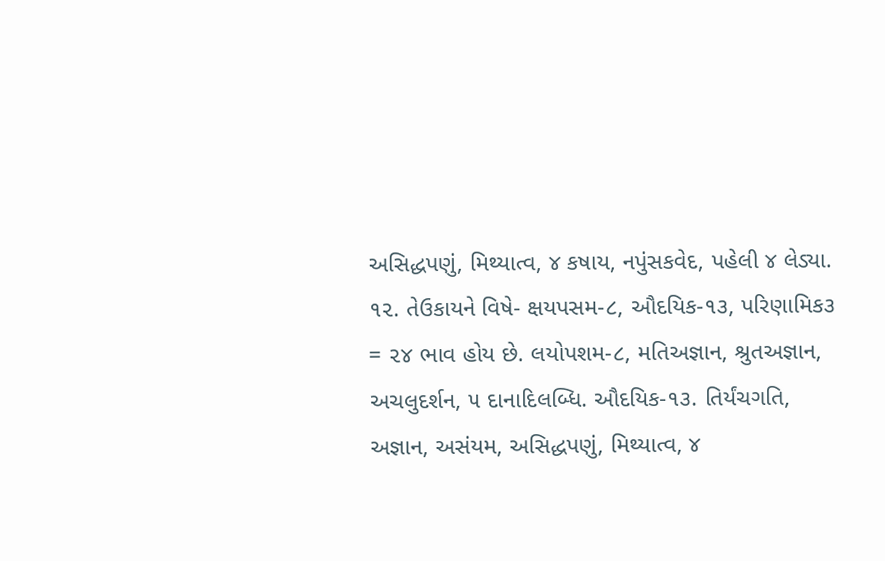અસિદ્ધપણું, મિથ્યાત્વ, ૪ કષાય, નપુંસકવેદ, પહેલી ૪ લેડ્યા. ૧૨. તેઉકાયને વિષે- ક્ષયપસમ-૮, ઔદયિક-૧૩, પરિણામિક૩ = ૨૪ ભાવ હોય છે. લયોપશમ-૮, મતિઅજ્ઞાન, શ્રુતઅજ્ઞાન, અચલુદર્શન, ૫ દાનાદિલબ્ધિ. ઔદયિક-૧૩. તિર્યંચગતિ, અજ્ઞાન, અસંયમ, અસિદ્ધપણું, મિથ્યાત્વ, ૪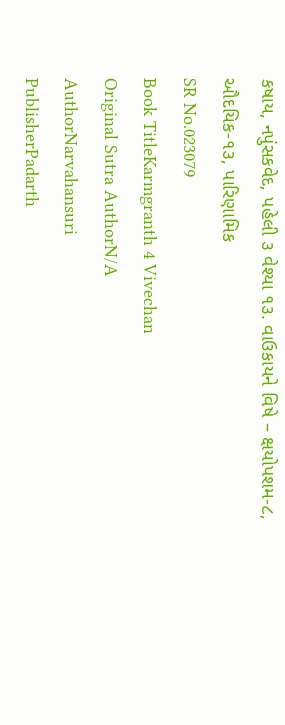કષાય, નપુંસકવેદ, પહેલી ૩ વેશ્યા ૧૩. વાઉકાયને વિષે – ક્ષયોપશમ-૮, ઔદયિક-૧૩, પારિણામિક
SR No.023079
Book TitleKarmgranth 4 Vivechan
Original Sutra AuthorN/A
AuthorNarvahansuri
PublisherPadarth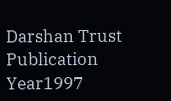Darshan Trust
Publication Year1997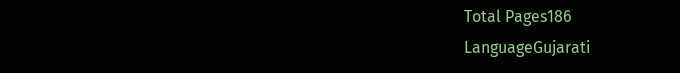Total Pages186
LanguageGujarati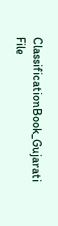ClassificationBook_Gujarati
File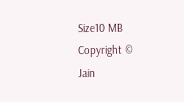Size10 MB
Copyright © Jain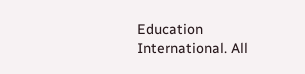Education International. All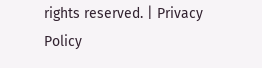rights reserved. | Privacy Policy